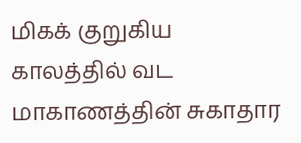மிகக் குறுகிய காலத்தில் வட மாகாணத்தின் சுகாதார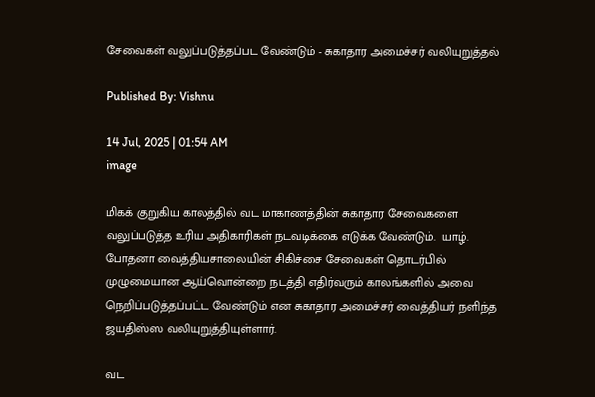சேவைகள் வலுப்படுத்தப்பட வேண்டும் - சுகாதார அமைச்சர் வலியுறுத்தல்

Published By: Vishnu

14 Jul, 2025 | 01:54 AM
image

மிகக் குறுகிய காலத்தில் வட மாகாணத்தின் சுகாதார சேவைகளை வலுப்படுத்த உரிய அதிகாரிகள் நடவடிக்கை எடுக்க வேண்டும்.  யாழ். போதனா வைத்தியசாலையின் சிகிச்சை சேவைகள் தொடர்பில் முழுமையான ஆய்வொன்றை நடத்தி எதிர்வரும் காலங்களில் அவை நெறிப்படுத்தப்பட்ட வேண்டும் என சுகாதார அமைச்சர் வைத்தியர் நளிந்த ஜயதிஸ்ஸ வலியுறுத்தியுள்ளார்.

வட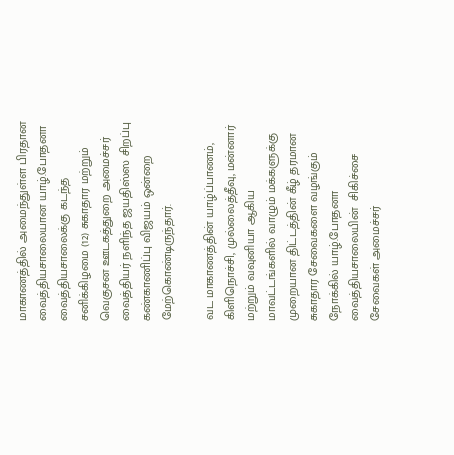மாகாணத்தில் அமைந்துள்ள பிரதான வைத்தியசாலையான யாழ்.போதனா வைத்தியசாலைக்கு கடந்த சனிக்கிழமை (12) சுகாதார மற்றும் வெகுசன ஊடகத்துறை அமைச்சர் வைத்தியர் நளிந்த ஜயதிஸ்ஸ சிறப்பு கண்காணிப்பு விஜயம் ஒன்றை மேற்கொண்டிருந்தார்.

வட மாகாணத்தின் யாழ்ப்பாணம், கிளிநொச்சி, முல்லைத்தீவு, மன்னார் மற்றும் வவுனியா ஆகிய மாவட்டங்களில் வாழும் மக்களுக்கு முறையான திட்டத்தின் கீழ் தரமான சுகாதார சேவைகளை வழங்கும் நோக்கில் யாழ்.போதனா வைத்தியசாலையின்  சிகிச்சை சேவைகள் அமைச்சர்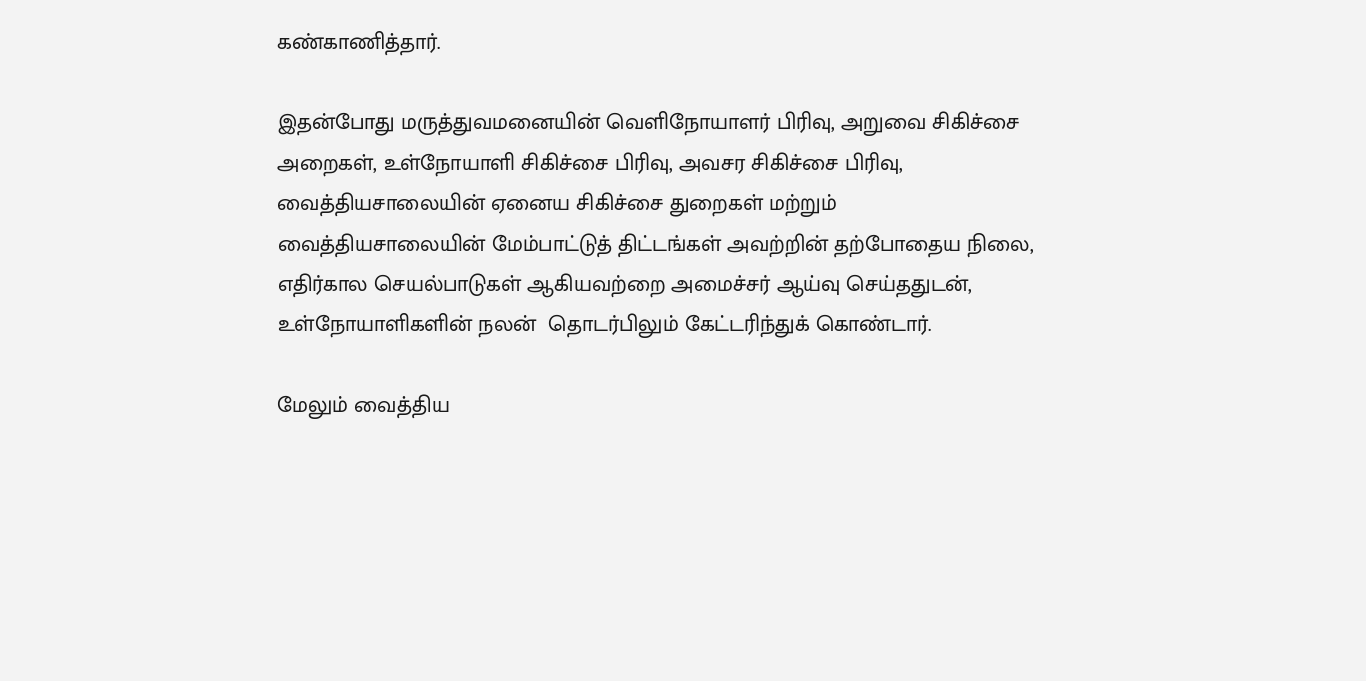கண்காணித்தார்.

இதன்போது மருத்துவமனையின் வெளிநோயாளர் பிரிவு, அறுவை சிகிச்சை அறைகள், உள்நோயாளி சிகிச்சை பிரிவு, அவசர சிகிச்சை பிரிவு,  வைத்தியசாலையின் ஏனைய சிகிச்சை துறைகள் மற்றும் வைத்தியசாலையின் மேம்பாட்டுத் திட்டங்கள் அவற்றின் தற்போதைய நிலை, எதிர்கால செயல்பாடுகள் ஆகியவற்றை அமைச்சர் ஆய்வு செய்ததுடன்,  உள்நோயாளிகளின் நலன்  தொடர்பிலும் கேட்டரிந்துக் கொண்டார்.

மேலும் வைத்திய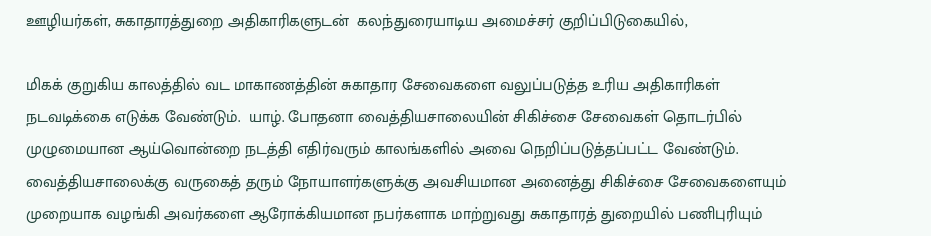ஊழியர்கள், சுகாதாரத்துறை அதிகாரிகளுடன்  கலந்துரையாடிய அமைச்சர் குறிப்பிடுகையில்,

மிகக் குறுகிய காலத்தில் வட மாகாணத்தின் சுகாதார சேவைகளை வலுப்படுத்த உரிய அதிகாரிகள் நடவடிக்கை எடுக்க வேண்டும்.  யாழ். போதனா வைத்தியசாலையின் சிகிச்சை சேவைகள் தொடர்பில் முழுமையான ஆய்வொன்றை நடத்தி எதிர்வரும் காலங்களில் அவை நெறிப்படுத்தப்பட்ட வேண்டும்.  வைத்தியசாலைக்கு வருகைத் தரும் நோயாளர்களுக்கு அவசியமான அனைத்து சிகிச்சை சேவைகளையும் முறையாக வழங்கி அவர்களை ஆரோக்கியமான நபர்களாக மாற்றுவது சுகாதாரத் துறையில் பணிபுரியும்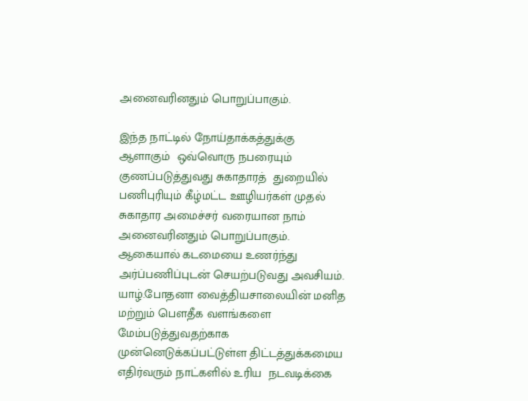அனைவரினதும் பொறுப்பாகும்.

இந்த நாட்டில் நோய்தாக்கத்துக்கு ஆளாகும்  ஒவ்வொரு நபரையும் குணப்படுத்துவது சுகாதாரத்  துறையில் பணிபுரியும் கீழ்மட்ட ஊழியர்கள் முதல்  சுகாதார அமைச்சர் வரையான நாம் அனைவரினதும் பொறுப்பாகும். ஆகையால் கடமையை உணர்ந்து அர்ப்பணிப்புடன் செயற்படுவது அவசியம்.  யாழ்.போதனா வைத்தியசாலையின் மனித மற்றும் பௌதீக வளங்களை மேம்படுத்துவதற்காக முன்னெடுக்கப்பட்டுள்ள திட்டத்துக்கமைய எதிர்வரும் நாட்களில் உரிய  நடவடிக்கை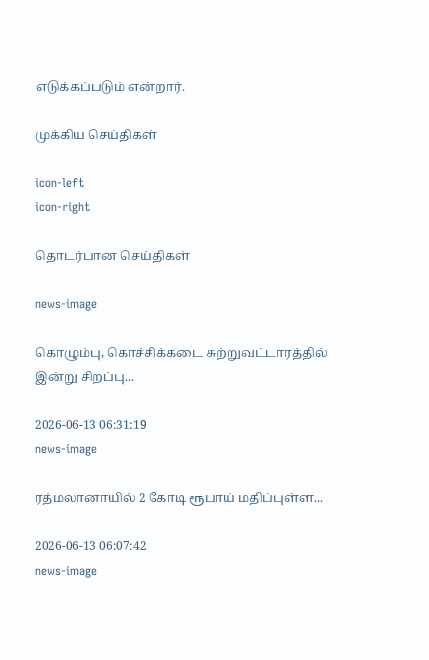எடுக்கப்படும் என்றார்.

முக்கிய செய்திகள்

icon-left
icon-right

தொடர்பான செய்திகள்

news-image

கொழும்பு, கொச்சிக்கடை சுற்றுவட்டாரத்தில் இன்று சிறப்பு...

2026-06-13 06:31:19
news-image

ரத்மலானாயில் 2 கோடி ரூபாய் மதிப்புள்ள...

2026-06-13 06:07:42
news-image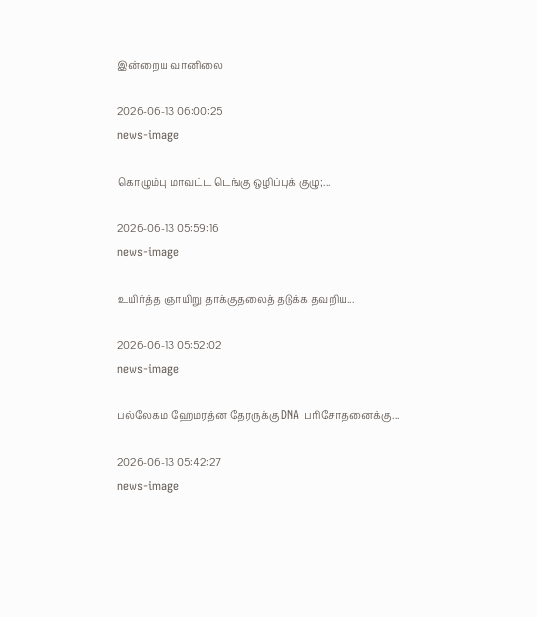இன்றைய வானிலை

2026-06-13 06:00:25
news-image

கொழும்பு மாவட்ட டெங்கு ஒழிப்புக் குழு;...

2026-06-13 05:59:16
news-image

உயிர்த்த ஞாயிறு தாக்குதலைத் தடுக்க தவறிய...

2026-06-13 05:52:02
news-image

பல்லேகம ஹேமரத்ன தேரருக்கு DNA பரிசோதனைக்கு...

2026-06-13 05:42:27
news-image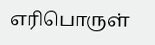எரிபொருள்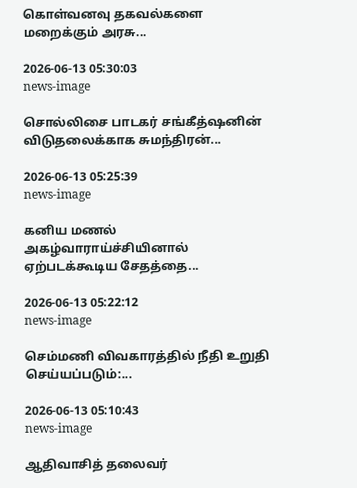கொள்வனவு தகவல்களை மறைக்கும் அரசு...

2026-06-13 05:30:03
news-image

சொல்லிசை பாடகர் சங்கீத்ஷனின் விடுதலைக்காக சுமந்திரன்...

2026-06-13 05:25:39
news-image

கனிய மணல் அகழ்வாராய்ச்சியினால் ஏற்படக்கூடிய சேதத்தை...

2026-06-13 05:22:12
news-image

செம்மணி விவகாரத்தில் நீதி உறுதி செய்யப்படும்:...

2026-06-13 05:10:43
news-image

ஆதிவாசித் தலைவர்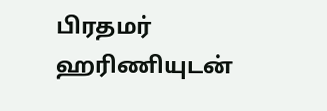பிரதமர் ஹரிணியுடன்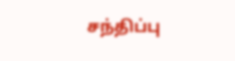சந்திப்பு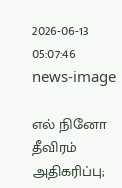2026-06-13 05:07:46
news-image

எல் நினோ தீவிரம் அதிகரிப்பு;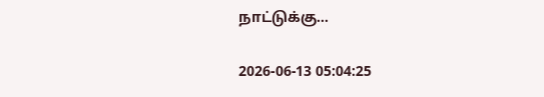நாட்டுக்கு...

2026-06-13 05:04:25